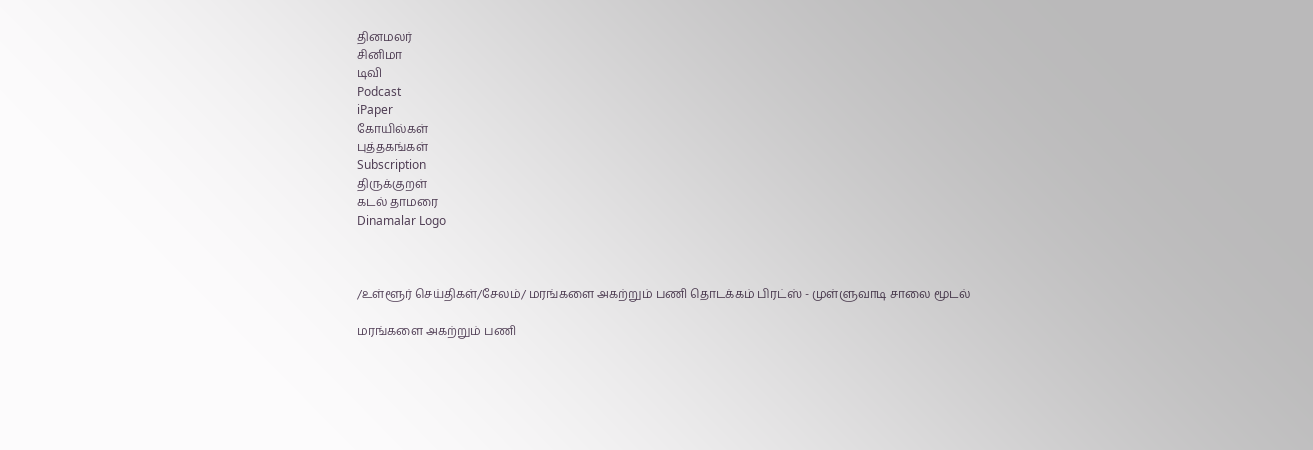தினமலர்
சினிமா
டிவி
Podcast
iPaper
கோயில்கள்
புத்தகங்கள்
Subscription
திருக்குறள்
கடல் தாமரை
Dinamalar Logo



/உள்ளூர் செய்திகள்/சேலம்/ மரங்களை அகற்றும் பணி தொடக்கம் பிரட்ஸ் - முள்ளுவாடி சாலை மூடல்

மரங்களை அகற்றும் பணி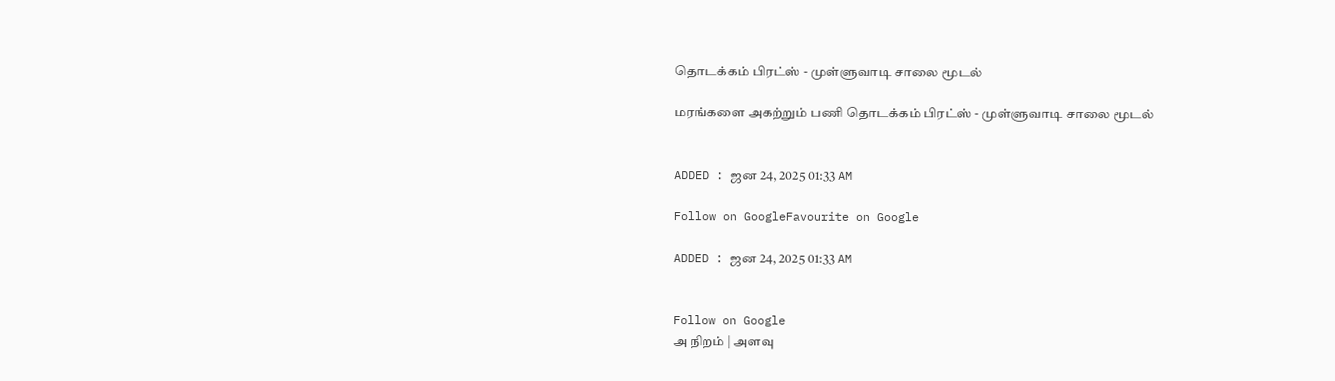தொடக்கம் பிரட்ஸ் - முள்ளுவாடி சாலை மூடல்

மரங்களை அகற்றும் பணி தொடக்கம் பிரட்ஸ் - முள்ளுவாடி சாலை மூடல்


ADDED : ஜன 24, 2025 01:33 AM

Follow on GoogleFavourite on Google

ADDED : ஜன 24, 2025 01:33 AM


Follow on Google
அ நிறம் | அளவு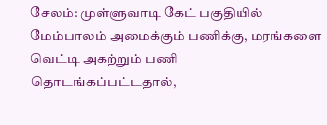சேலம்: முள்ளுவாடி கேட் பகுதியில் மேம்பாலம் அமைக்கும் பணிக்கு, மரங்களை வெட்டி அகற்றும் பணி தொடங்கப்பட்டதால்,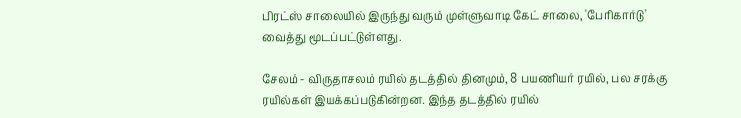பிரட்ஸ் சாலையில் இருந்து வரும் முள்ளுவாடி கேட் சாலை, 'பேரிகார்டு' வைத்து மூடப்பட்டுள்ளது.

சேலம் - விருதாசலம் ரயில் தடத்தில் தினமும், 8 பயணியர் ரயில், பல சரக்கு ரயில்கள் இயக்கப்படுகின்றன. இந்த தடத்தில் ரயில்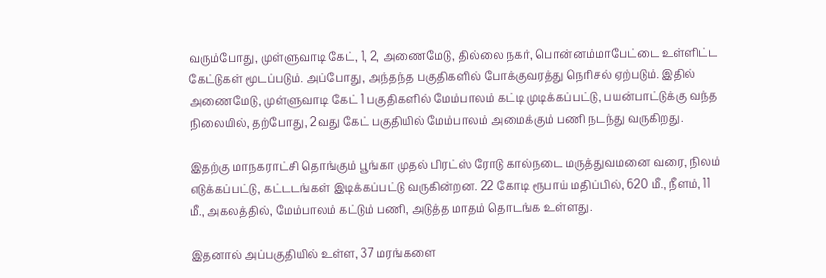வரும்போது, முள்ளுவாடி கேட், 1, 2, அணைமேடு, தில்லை நகர், பொன்னம்மாபேட்டை உள்ளிட்ட கேட்டுகள் மூடப்படும். அப்போது, அந்தந்த பகுதிகளில் போக்குவரத்து நெரிசல் ஏற்படும். இதில் அணைமேடு, முள்ளுவாடி கேட் 1 பகுதிகளில் மேம்பாலம் கட்டி முடிக்கப்பட்டு, பயன்பாட்டுக்கு வந்த நிலையில், தற்போது, 2வது கேட் பகுதியில் மேம்பாலம் அமைக்கும் பணி நடந்து வருகிறது.

இதற்கு மாநகராட்சி தொங்கும் பூங்கா முதல் பிரட்ஸ் ரோடு கால்நடை மருத்துவமனை வரை, நிலம் எடுக்கப்பட்டு, கட்டடங்கள் இடிக்கப்பட்டு வருகின்றன. 22 கோடி ரூபாய் மதிப்பில், 620 மீ., நீளம், 11 மீ., அகலத்தில், மேம்பாலம் கட்டும் பணி, அடுத்த மாதம் தொடங்க உள்ளது.

இதனால் அப்பகுதியில் உள்ள, 37 மரங்களை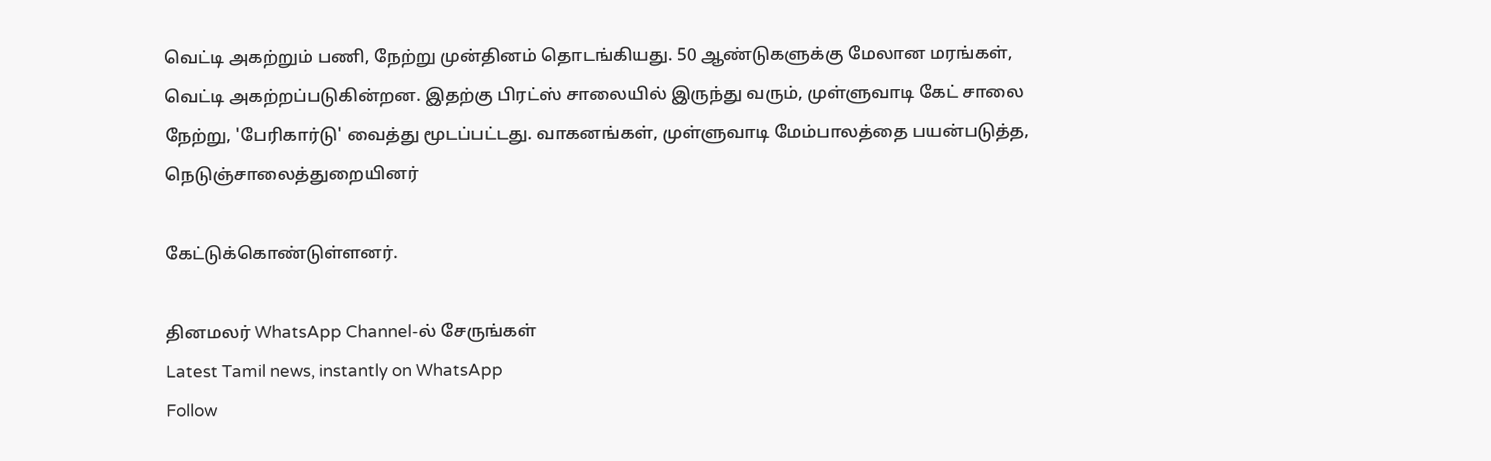வெட்டி அகற்றும் பணி, நேற்று முன்தினம் தொடங்கியது. 50 ஆண்டுகளுக்கு மேலான மரங்கள், வெட்டி அகற்றப்படுகின்றன. இதற்கு பிரட்ஸ் சாலையில் இருந்து வரும், முள்ளுவாடி கேட் சாலை நேற்று, 'பேரிகார்டு' வைத்து மூடப்பட்டது. வாகனங்கள், முள்ளுவாடி மேம்பாலத்தை பயன்படுத்த, நெடுஞ்சாலைத்துறையினர்

கேட்டுக்கொண்டுள்ளனர்.

தினமலர் WhatsApp Channel-ல் சேருங்கள்
Latest Tamil news, instantly on WhatsApp
Follow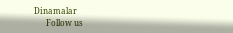Dinamalar
      Follow us